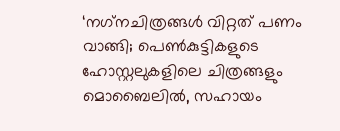‘നഗ്‌നചിത്രങ്ങള്‍ വിറ്റത് പണം വാങ്ങി; പെണ്‍കുട്ടികളുടെ ഹോസ്റ്റലുകളിലെ ചിത്രങ്ങളും മൊബൈലില്‍, സഹായം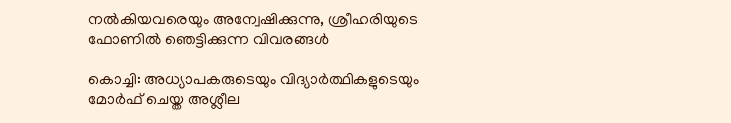നല്‍കിയവരെയും അന്വേഷിക്കുന്നു, ശ്രീഹരിയുടെ ഫോണില്‍ ഞെട്ടിക്കുന്ന വിവരങ്ങള്‍

കൊച്ചി: അധ്യാപകരുടെയും വിദ്യാര്‍ത്ഥികളുടെയും മോര്‍ഫ് ചെയ്ത അശ്ലീല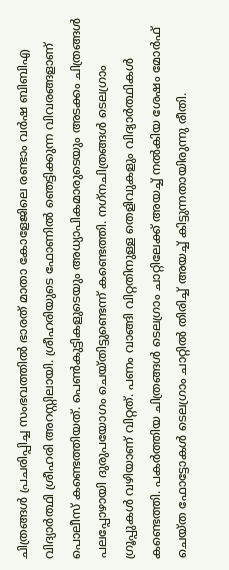ചിത്രങ്ങള്‍ പ്രചരിപ്പിച്ച സംഭവത്തില്‍ ഭാരത് മാതാ കോളേജിലെ രണ്ടാം വര്‍ഷ ബിബിഎ വിദ്യാര്‍ത്ഥി ശ്രീഹരി അറസ്റ്റിലായി. ശ്രീഹരിയുടെ ഫോണില്‍ ഞെട്ടിക്കുന്ന വിവരങ്ങളാണ് പൊലീസ് കണ്ടെത്തിയത്. പെണ്‍കുട്ടികളുടെയും അധ്യാപികമാരുടെയും അടക്കം ചിത്രങ്ങള്‍ പലപ്പോഴായി ദുരുപയോഗം ചെയ്തിട്ടുണ്ടെന്ന് കണ്ടെത്തി. നഗ്‌നചിത്രങ്ങള്‍ ടെലഗ്രാം ഗ്രൂപ്പുകള്‍ വഴിയാണ് വിറ്റത്. പണം വാങ്ങി വിറ്റതിനുള്ള തെളിവുകളും വിദ്യാര്‍ത്ഥികള്‍ കണ്ടെത്തി. പകര്‍ത്തിയ ചിത്രങ്ങള്‍ ടെലഗ്രാം ചാറ്റിലേക്ക് അയച്ച് നല്‍കിയ ശേഷം മോര്‍ഫ് ചെയ്ത ഫോട്ടോകള്‍ ടെലഗ്രാം ചാറ്റില്‍ തിരിച്ച് അയച്ച് കിട്ടുന്നതായിരുന്നു രീതി.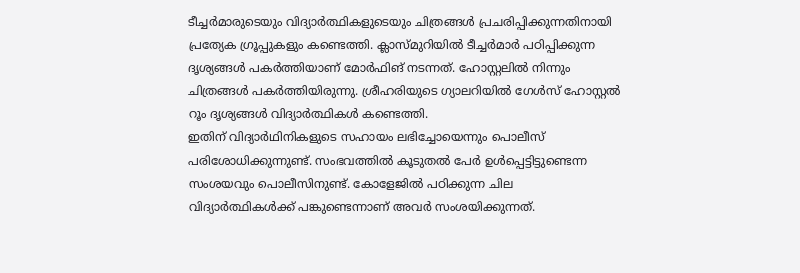ടീച്ചര്‍മാരുടെയും വിദ്യാര്‍ത്ഥികളുടെയും ചിത്രങ്ങള്‍ പ്രചരിപ്പിക്കുന്നതിനായി പ്രത്യേക ഗ്രൂപ്പുകളും കണ്ടെത്തി. ക്ലാസ്മുറിയില്‍ ടീച്ചര്‍മാര്‍ പഠിപ്പിക്കുന്ന ദൃശ്യങ്ങള്‍ പകര്‍ത്തിയാണ് മോര്‍ഫിങ് നടന്നത്. ഹോസ്റ്റലില്‍ നിന്നും ചിത്രങ്ങള്‍ പകര്‍ത്തിയിരുന്നു. ശ്രീഹരിയുടെ ഗ്യാലറിയില്‍ ഗേള്‍സ് ഹോസ്റ്റല്‍ റൂം ദൃശ്യങ്ങള്‍ വിദ്യാര്‍ത്ഥികള്‍ കണ്ടെത്തി.
ഇതിന് വിദ്യാര്‍ഥിനികളുടെ സഹായം ലഭിച്ചോയെന്നും പൊലീസ് പരിശോധിക്കുന്നുണ്ട്. സംഭവത്തില്‍ കൂടുതല്‍ പേര്‍ ഉള്‍പ്പെട്ടിട്ടുണ്ടെന്ന സംശയവും പൊലീസിനുണ്ട്. കോളേജില്‍ പഠിക്കുന്ന ചില വിദ്യാര്‍ത്ഥികള്‍ക്ക് പങ്കുണ്ടെന്നാണ് അവര്‍ സംശയിക്കുന്നത്.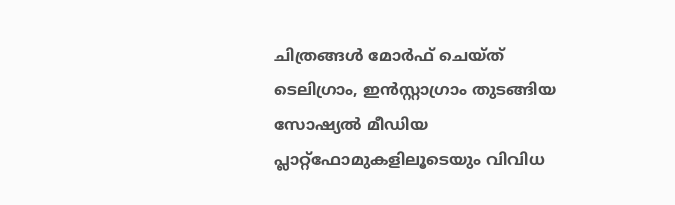ചിത്രങ്ങള്‍ മോര്‍ഫ് ചെയ്ത് ടെലിഗ്രാം, ഇന്‍സ്റ്റാഗ്രാം തുടങ്ങിയ സോഷ്യല്‍ മീഡിയ പ്ലാറ്റ്‌ഫോമുകളിലൂടെയും വിവിധ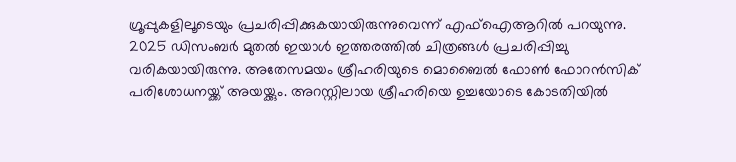ഗ്രൂപ്പുകളിലൂടെയും പ്രചരിപ്പിക്കുകയായിരുന്നുവെന്ന് എഫ്‌ഐആറില്‍ പറയുന്നു. 2025 ഡിസംബര്‍ മുതല്‍ ഇയാള്‍ ഇത്തരത്തില്‍ ചിത്രങ്ങള്‍ പ്രചരിപ്പിച്ചു വരികയായിരുന്നു. അതേസമയം ശ്രീഹരിയുടെ മൊബൈല്‍ ഫോണ്‍ ഫോറന്‍സിക് പരിശോധനയ്ക്ക് അയയ്ക്കും. അറസ്റ്റിലായ ശ്രീഹരിയെ ഉച്ചയോടെ കോടതിയില്‍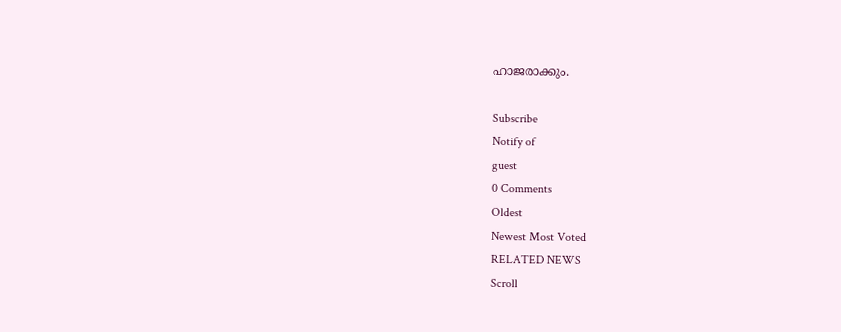ഹാജരാക്കും.

Subscribe
Notify of
guest
0 Comments
Oldest
Newest Most Voted
RELATED NEWS
Scroll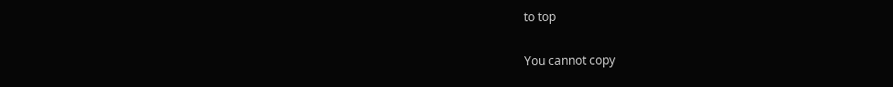to top

You cannot copy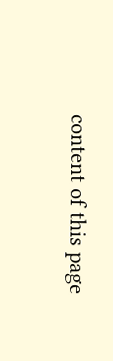content of this page